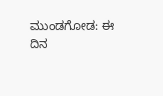ಮುಂಡಗೋಡ: ಈ ದಿನ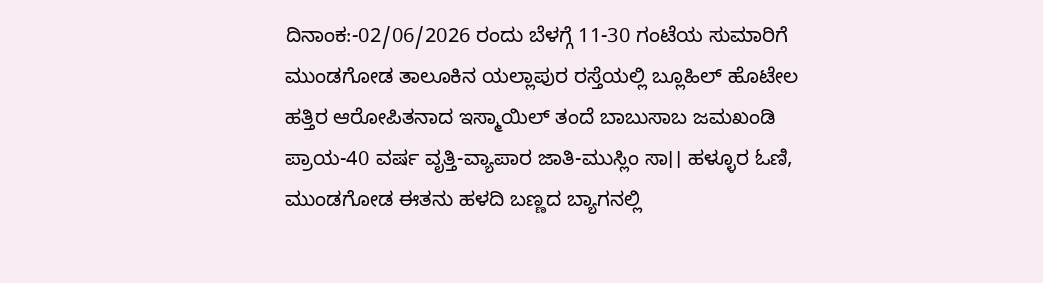ದಿನಾಂಕ:-02/06/2026 ರಂದು ಬೆಳಗ್ಗೆ 11-30 ಗಂಟೆಯ ಸುಮಾರಿಗೆ ಮುಂಡಗೋಡ ತಾಲೂಕಿನ ಯಲ್ಲಾಪುರ ರಸ್ತೆಯಲ್ಲಿ ಬ್ಲೂಹಿಲ್ ಹೊಟೇಲ ಹತ್ತಿರ ಆರೋಪಿತನಾದ ಇಸ್ಮಾಯಿಲ್ ತಂದೆ ಬಾಬುಸಾಬ ಜಮಖಂಡಿ ಪ್ರಾಯ-40 ವರ್ಷ ವೃತ್ತಿ-ವ್ಯಾಪಾರ ಜಾತಿ-ಮುಸ್ಲಿಂ ಸಾ।। ಹಳ್ಳೂರ ಓಣಿ, ಮುಂಡಗೋಡ ಈತನು ಹಳದಿ ಬಣ್ಣದ ಬ್ಯಾಗನಲ್ಲಿ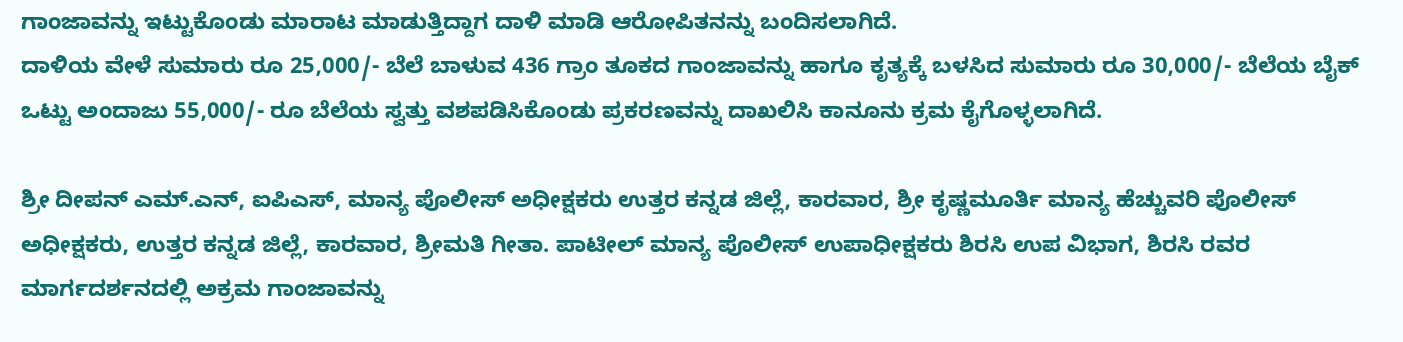ಗಾಂಜಾವನ್ನು ಇಟ್ಟುಕೊಂಡು ಮಾರಾಟ ಮಾಡುತ್ತಿದ್ದಾಗ ದಾಳಿ ಮಾಡಿ ಆರೋಪಿತನನ್ನು ಬಂದಿಸಲಾಗಿದೆ.
ದಾಳಿಯ ವೇಳೆ ಸುಮಾರು ರೂ 25,000/- ಬೆಲೆ ಬಾಳುವ 436 ಗ್ರಾಂ ತೂಕದ ಗಾಂಜಾವನ್ನು ಹಾಗೂ ಕೃತ್ಯಕ್ಕೆ ಬಳಸಿದ ಸುಮಾರು ರೂ 30,000/- ಬೆಲೆಯ ಬೈಕ್ ಒಟ್ಟು ಅಂದಾಜು 55,000/- ರೂ ಬೆಲೆಯ ಸ್ವತ್ತು ವಶಪಡಿಸಿಕೊಂಡು ಪ್ರಕರಣವನ್ನು ದಾಖಲಿಸಿ ಕಾನೂನು ಕ್ರಮ ಕೈಗೊಳ್ಳಲಾಗಿದೆ.

ಶ್ರೀ ದೀಪನ್ ಎಮ್.ಎನ್, ಐಪಿಎಸ್, ಮಾನ್ಯ ಪೊಲೀಸ್ ಅಧೀಕ್ಷಕರು ಉತ್ತರ ಕನ್ನಡ ಜಿಲ್ಲೆ, ಕಾರವಾರ, ಶ್ರೀ ಕೃಷ್ಣಮೂರ್ತಿ ಮಾನ್ಯ ಹೆಚ್ಚುವರಿ ಪೊಲೀಸ್ ಅಧೀಕ್ಷಕರು, ಉತ್ತರ ಕನ್ನಡ ಜಿಲ್ಲೆ, ಕಾರವಾರ, ಶ್ರೀಮತಿ ಗೀತಾ. ಪಾಟೀಲ್ ಮಾನ್ಯ ಪೊಲೀಸ್ ಉಪಾಧೀಕ್ಷಕರು ಶಿರಸಿ ಉಪ ವಿಭಾಗ, ಶಿರಸಿ ರವರ ಮಾರ್ಗದರ್ಶನದಲ್ಲಿ ಅಕ್ರಮ ಗಾಂಜಾವನ್ನು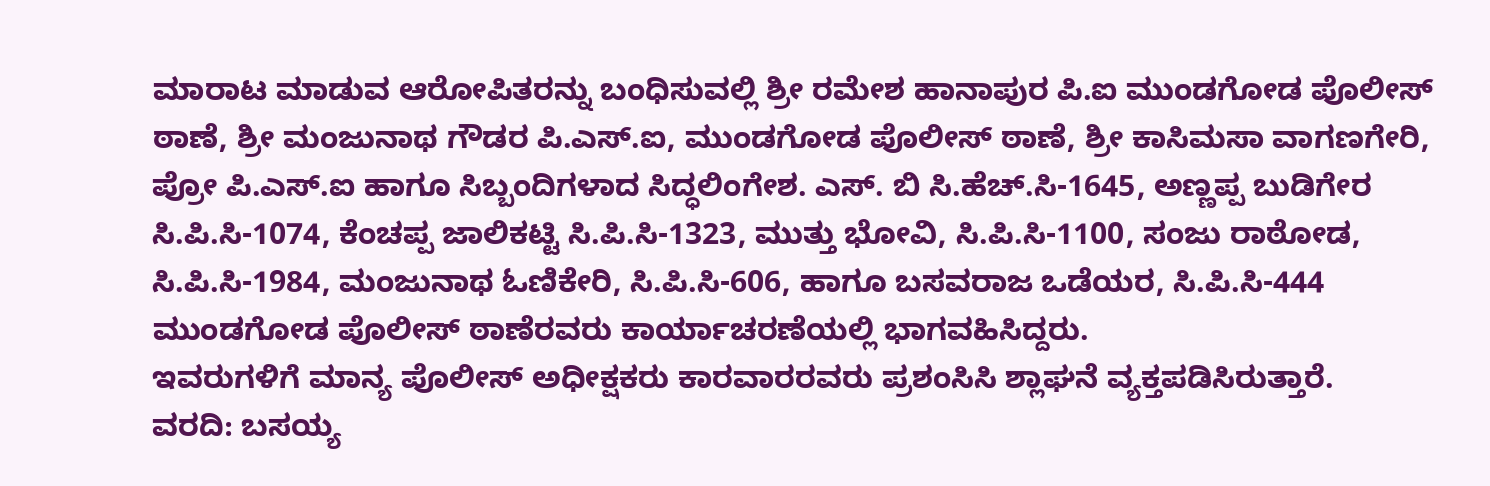ಮಾರಾಟ ಮಾಡುವ ಆರೋಪಿತರನ್ನು ಬಂಧಿಸುವಲ್ಲಿ ಶ್ರೀ ರಮೇಶ ಹಾನಾಪುರ ಪಿ.ಐ ಮುಂಡಗೋಡ ಪೊಲೀಸ್ ಠಾಣೆ, ಶ್ರೀ ಮಂಜುನಾಥ ಗೌಡರ ಪಿ.ಎಸ್.ಐ, ಮುಂಡಗೋಡ ಪೊಲೀಸ್ ಠಾಣೆ, ಶ್ರೀ ಕಾಸಿಮಸಾ ವಾಗಣಗೇರಿ, ಪ್ರೋ ಪಿ.ಎಸ್.ಐ ಹಾಗೂ ಸಿಬ್ಬಂದಿಗಳಾದ ಸಿದ್ಧಲಿಂಗೇಶ. ಎಸ್. ಬಿ ಸಿ.ಹೆಚ್.ಸಿ-1645, ಅಣ್ಣಪ್ಪ ಬುಡಿಗೇರ ಸಿ.ಪಿ.ಸಿ-1074, ಕೆಂಚಪ್ಪ ಜಾಲಿಕಟ್ಟಿ ಸಿ.ಪಿ.ಸಿ-1323, ಮುತ್ತು ಭೋವಿ, ಸಿ.ಪಿ.ಸಿ-1100, ಸಂಜು ರಾಠೋಡ, ಸಿ.ಪಿ.ಸಿ-1984, ಮಂಜುನಾಥ ಓಣಿಕೇರಿ, ಸಿ.ಪಿ.ಸಿ-606, ಹಾಗೂ ಬಸವರಾಜ ಒಡೆಯರ, ಸಿ.ಪಿ.ಸಿ-444 ಮುಂಡಗೋಡ ಪೊಲೀಸ್ ಠಾಣೆರವರು ಕಾರ್ಯಾಚರಣೆಯಲ್ಲಿ ಭಾಗವಹಿಸಿದ್ದರು.
ಇವರುಗಳಿಗೆ ಮಾನ್ಯ ಪೊಲೀಸ್ ಅಧೀಕ್ಷಕರು ಕಾರವಾರರವರು ಪ್ರಶಂಸಿಸಿ ಶ್ಲಾಘನೆ ವ್ಯಕ್ತಪಡಿಸಿರುತ್ತಾರೆ.
ವರದಿ: ಬಸಯ್ಯ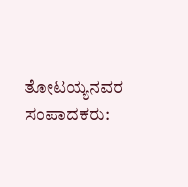ತೋಟಯ್ಯನವರ
ಸಂಪಾದಕರು: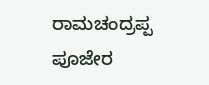ರಾಮಚಂದ್ರಪ್ಪ ಪೂಜೇರ